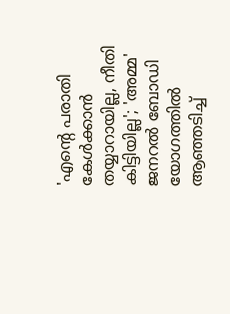'എന്റെ പരാതി കേൾക്കാൻ തയ്യാറായില്ല, നീതി കിട്ടിയില്ല'; 'അമ്മ' ജനറൽ ബോഡി യോഗത്തിൽ ആഞ്ഞടിച്ച്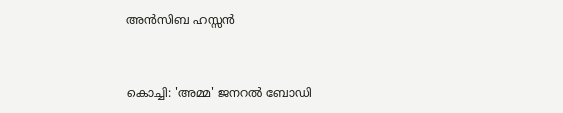അൻസിബ ഹസ്സൻ


കൊച്ചി: 'അമ്മ' ജനറല്‍ ബോഡി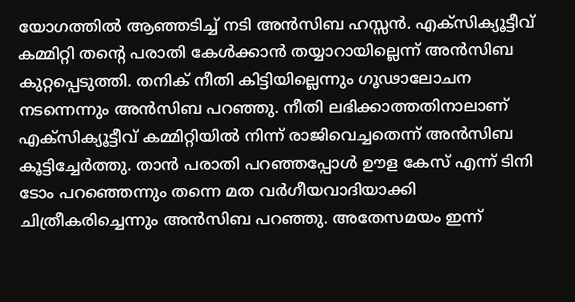യോഗത്തില്‍ ആഞ്ഞടിച്ച് നടി അന്‍സിബ ഹസ്സന്‍. എക്‌സിക്യൂട്ടീവ് കമ്മിറ്റി തന്റെ പരാതി കേള്‍ക്കാന്‍ തയ്യാറായില്ലെന്ന് അന്‍സിബ കുറ്റപ്പെടുത്തി. തനിക് നീതി കിട്ടിയില്ലെന്നും ഗൂഢാലോചന നടന്നെന്നും അന്‍സിബ പറഞ്ഞു. നീതി ലഭിക്കാത്തതിനാലാണ് എക്‌സിക്യൂട്ടീവ് കമ്മിറ്റിയില്‍ നിന്ന് രാജിവെച്ചതെന്ന് അന്‍സിബ കൂട്ടിച്ചേര്‍ത്തു. താന്‍ പരാതി പറഞ്ഞപ്പോള്‍ ഊള കേസ് എന്ന് ടിനി ടോം പറഞ്ഞെന്നും തന്നെ മത വര്‍ഗീയവാദിയാക്കി ചിത്രീകരിച്ചെന്നും അന്‍സിബ പറഞ്ഞു. അതേസമയം ഇന്ന്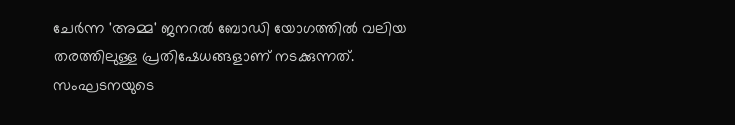ചേര്‍ന്ന 'അമ്മ' ജനറല്‍ ബോഡി യോഗത്തില്‍ വലിയ തരത്തിലുള്ള പ്രതിഷേധങ്ങളാണ് നടക്കുന്നത്. സംഘടനയുടെ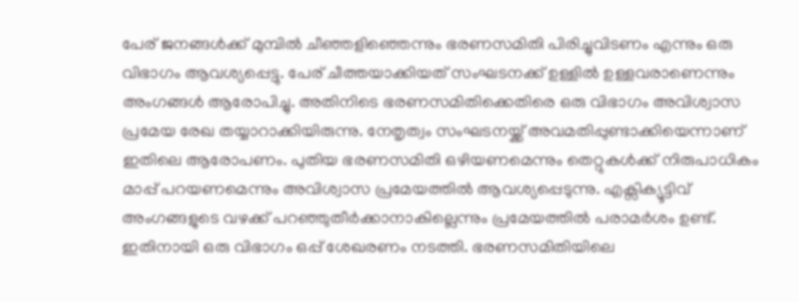പേര് ജനങ്ങള്‍ക്ക് മുമ്പില്‍ ചീഞ്ഞളിഞ്ഞെന്നും ഭരണസമിതി പിരിച്ചുവിടണം എന്നും ഒരു വിഭാഗം ആവശ്യപ്പെട്ടു. പേര് ചീത്തയാക്കിയത് സംഘടനക്ക് ഉള്ളില്‍ ഉള്ളവരാണെന്നും അംഗങ്ങള്‍ ആരോപിച്ചു. അതിനിടെ ഭരണസമിതിക്കെതിരെ ഒരു വിഭാഗം അവിശ്വാസ പ്രമേയ രേഖ തയ്യാറാക്കിയിരുന്നു. നേതൃത്വം സംഘടനയ്ക്ക് അവമതിപ്പുണ്ടാക്കിയെന്നാണ് ഇതിലെ ആരോപണം. പുതിയ ഭരണസമിതി ഒഴിയണമെന്നും തെറ്റുകള്‍ക്ക് നിരുപാധികം മാപ്പ് പറയണമെന്നും അവിശ്വാസ പ്രമേയത്തില്‍ ആവശ്യപ്പെടുന്നു. എക്സിക്യൂട്ടിവ് അംഗങ്ങളുടെ വഴക്ക് പറഞ്ഞുതീര്‍ക്കാനാകില്ലെന്നും പ്രമേയത്തില്‍ പരാമര്‍ശം ഉണ്ട്. ഇതിനായി ഒരു വിഭാഗം ഒപ്പ് ശേഖരണം നടത്തി. ഭരണസമിതിയിലെ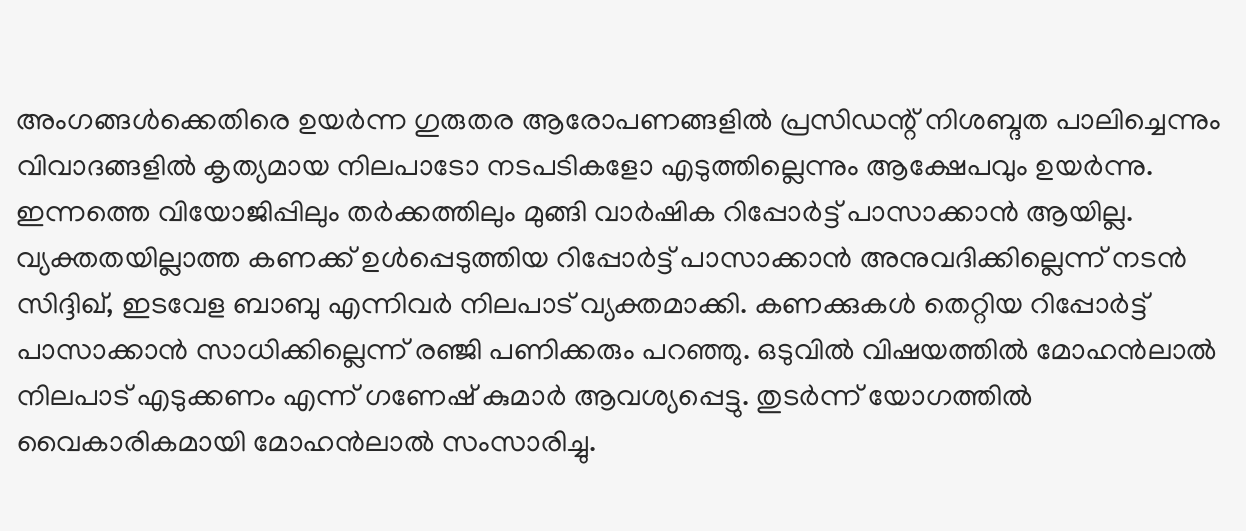അംഗങ്ങള്‍ക്കെതിരെ ഉയര്‍ന്ന ഗുരുതര ആരോപണങ്ങളില്‍ പ്രസിഡന്റ് നിശബ്ദത പാലിച്ചെന്നും വിവാദങ്ങളില്‍ കൃത്യമായ നിലപാടോ നടപടികളോ എടുത്തില്ലെന്നും ആക്ഷേപവും ഉയര്‍ന്നു. ഇന്നത്തെ വിയോജിപ്പിലും തര്‍ക്കത്തിലും മുങ്ങി വാര്‍ഷിക റിപ്പോര്‍ട്ട് പാസാക്കാന്‍ ആയില്ല. വ്യക്തതയില്ലാത്ത കണക്ക് ഉള്‍പ്പെടുത്തിയ റിപ്പോര്‍ട്ട് പാസാക്കാന്‍ അനുവദിക്കില്ലെന്ന് നടന്‍ സിദ്ദിഖ്, ഇടവേള ബാബു എന്നിവര്‍ നിലപാട് വ്യക്തമാക്കി. കണക്കുകള്‍ തെറ്റിയ റിപ്പോര്‍ട്ട് പാസാക്കാന്‍ സാധിക്കില്ലെന്ന് രഞ്ജി പണിക്കരും പറഞ്ഞു. ഒടുവില്‍ വിഷയത്തില്‍ മോഹന്‍ലാല്‍ നിലപാട് എടുക്കണം എന്ന് ഗണേഷ് കുമാര്‍ ആവശ്യപ്പെട്ടു. തുടര്‍ന്ന് യോഗത്തില്‍ വൈകാരികമായി മോഹന്‍ലാല്‍ സംസാരിച്ചു.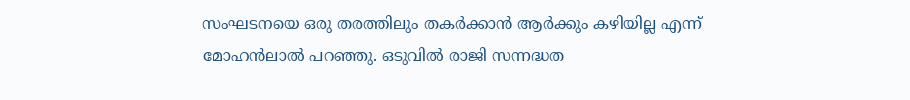സംഘടനയെ ഒരു തരത്തിലും തകര്‍ക്കാന്‍ ആര്‍ക്കും കഴിയില്ല എന്ന് മോഹന്‍ലാല്‍ പറഞ്ഞു. ഒടുവില്‍ രാജി സന്നദ്ധത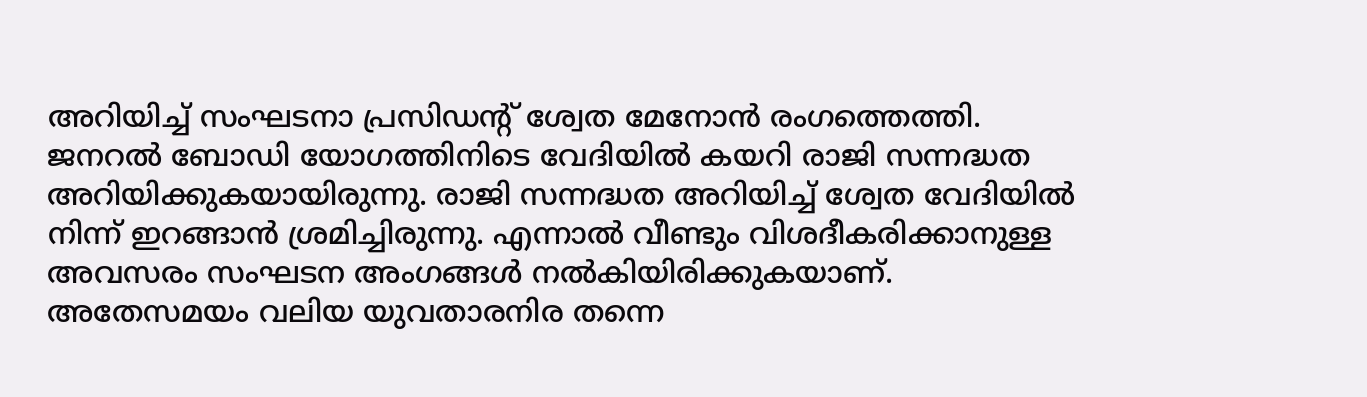അറിയിച്ച് സംഘടനാ പ്രസിഡന്റ് ശ്വേത മേനോന്‍ രംഗത്തെത്തി. ജനറല്‍ ബോഡി യോഗത്തിനിടെ വേദിയില്‍ കയറി രാജി സന്നദ്ധത അറിയിക്കുകയായിരുന്നു. രാജി സന്നദ്ധത അറിയിച്ച് ശ്വേത വേദിയില്‍ നിന്ന് ഇറങ്ങാന്‍ ശ്രമിച്ചിരുന്നു. എന്നാല്‍ വീണ്ടും വിശദീകരിക്കാനുള്ള അവസരം സംഘടന അംഗങ്ങള്‍ നല്‍കിയിരിക്കുകയാണ്. അതേസമയം വലിയ യുവതാരനിര തന്നെ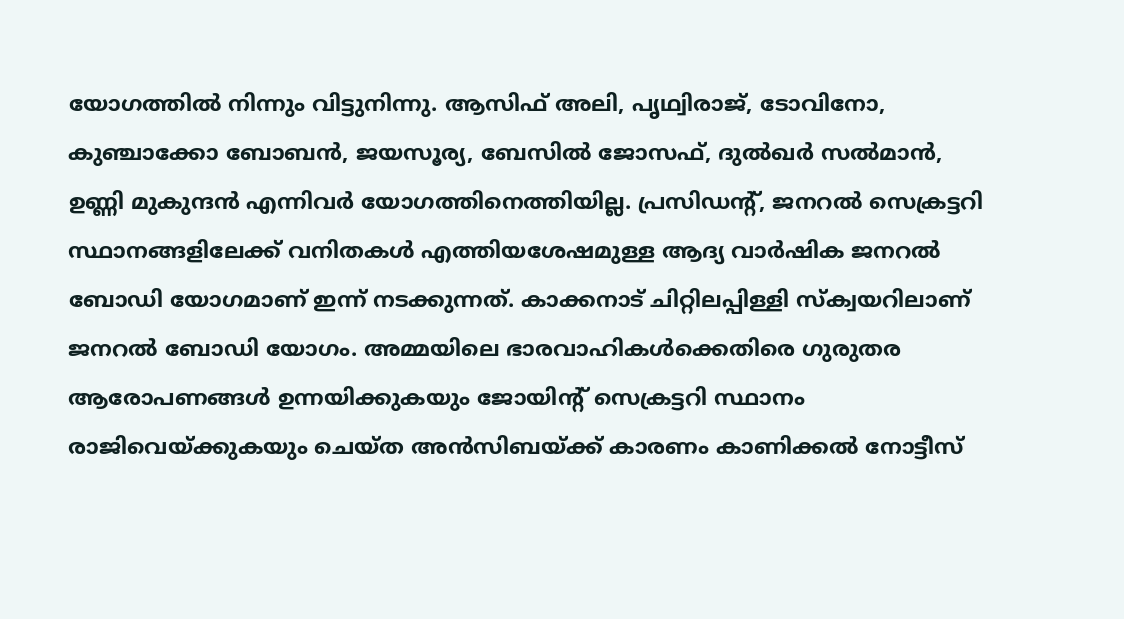യോഗത്തില്‍ നിന്നും വിട്ടുനിന്നു. ആസിഫ് അലി, പൃഥ്വിരാജ്, ടോവിനോ, കുഞ്ചാക്കോ ബോബന്‍, ജയസൂര്യ, ബേസില്‍ ജോസഫ്, ദുല്‍ഖര്‍ സല്‍മാന്‍, ഉണ്ണി മുകുന്ദന്‍ എന്നിവര്‍ യോഗത്തിനെത്തിയില്ല. പ്രസിഡന്റ്, ജനറല്‍ സെക്രട്ടറി സ്ഥാനങ്ങളിലേക്ക് വനിതകള്‍ എത്തിയശേഷമുള്ള ആദ്യ വാര്‍ഷിക ജനറല്‍ ബോഡി യോഗമാണ് ഇന്ന് നടക്കുന്നത്. കാക്കനാട് ചിറ്റിലപ്പിള്ളി സ്‌ക്വയറിലാണ് ജനറല്‍ ബോഡി യോഗം. അമ്മയിലെ ഭാരവാഹികള്‍ക്കെതിരെ ഗുരുതര ആരോപണങ്ങള്‍ ഉന്നയിക്കുകയും ജോയിന്റ് സെക്രട്ടറി സ്ഥാനം രാജിവെയ്ക്കുകയും ചെയ്ത അന്‍സിബയ്ക്ക് കാരണം കാണിക്കല്‍ നോട്ടീസ്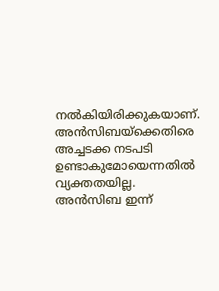നല്‍കിയിരിക്കുകയാണ്. അന്‍സിബയ്ക്കെതിരെ അച്ചടക്ക നടപടി ഉണ്ടാകുമോയെന്നതില്‍ വ്യക്തതയില്ല. അന്‍സിബ ഇന്ന്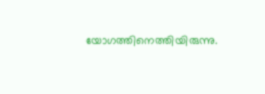യോഗത്തിനെത്തിയിരുന്നു.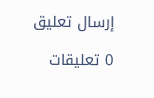إرسال تعليق

0 تعليقات